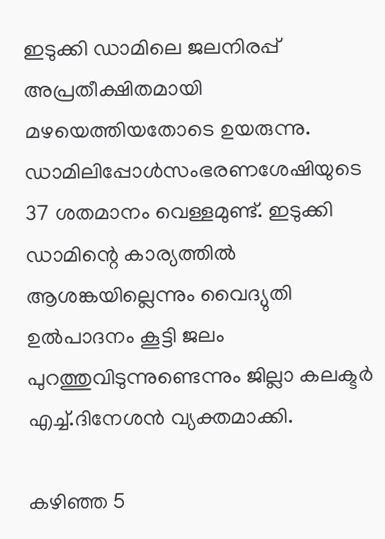ഇടുക്കി ഡാമിലെ ജലനിരപ്പ് അപ്രതീക്ഷിതമായി മഴയെത്തിയതോടെ ഉയരുന്നു. ഡാമിലിപ്പോള്‍സംഭരണശേഷിയുടെ 37 ശതമാനം വെള്ളമുണ്ട്. ഇടുക്കി ഡാമിന്റെ കാര്യത്തില്‍ ആശങ്കയില്ലെന്നും വൈദ്യുതി ഉല്‍പാദനം കൂട്ടി ജലം പുറത്തുവിടുന്നുണ്ടെന്നും ജില്ലാ കലക്ടര്‍ എച്ച്‌.ദിനേശന്‍ വ്യക്തമാക്കി.

കഴിഞ്ഞ 5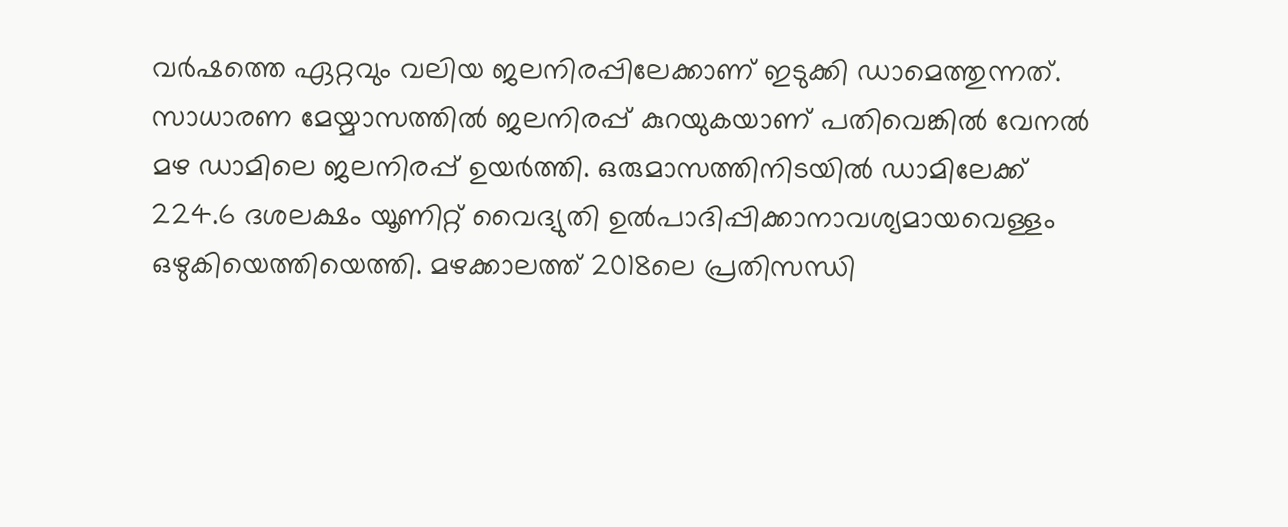വര്‍ഷത്തെ ഏറ്റവും വലിയ ജലനിരപ്പിലേക്കാണ് ഇടുക്കി ഡാമെത്തുന്നത്. സാധാരണ മേയ്മാസത്തില്‍ ജലനിരപ്പ് കുറയുകയാണ് പതിവെങ്കില്‍ വേനല്‍ മഴ ഡാമിലെ ജലനിരപ്പ് ഉയര്‍ത്തി. ഒരുമാസത്തിനിടയില്‍ ഡാമിലേക്ക് 224.6 ദശലക്ഷം യൂണിറ്റ് വൈദ്യുതി ഉല്‍പാദിപ്പിക്കാനാവശ്യമായവെള്ളം ഒഴുകിയെത്തിയെത്തി. മഴക്കാലത്ത് 2018ലെ പ്രതിസന്ധി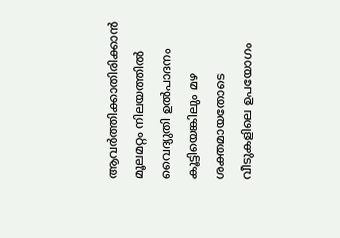ആവര്‍ത്തിക്കാതിരിക്കാന്‍ മൂലമറ്റം നിലയത്തില്‍ വൈദ്യുതി ഉല്‍പാദനം കൂട്ടിയെങ്കിലും മഴ ശക്തമായതോടെ വീടുകളിലെ ഉപയോഗം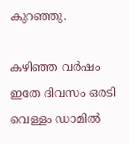കുറഞ്ഞു.

കഴിഞ്ഞ വര്‍ഷം ഇതേ ദിവസം ഒരടി വെള്ളം ഡാമില്‍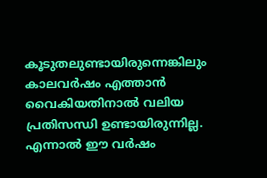കൂടുതലുണ്ടായിരുന്നെങ്കിലും കാലവര്‍ഷം എത്താന്‍ വൈകിയതിനാല്‍ വലിയ പ്രതിസന്ധി ഉണ്ടായിരുന്നില്ല. എന്നാല്‍ ഈ വര്‍ഷം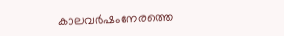കാലവര്‍ഷംനേരത്തെ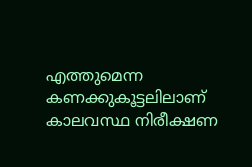എത്തുമെന്ന കണക്കുകൂട്ടലിലാണ് കാലവസ്ഥ നിരീക്ഷണ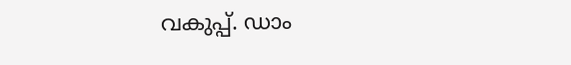വകുപ്പ്. ഡാം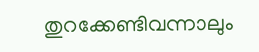തുറക്കേണ്ടിവന്നാലും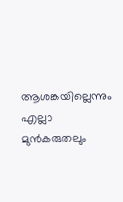ആശങ്കയില്ലെന്നും എല്ലാ മുന്‍കരുതലും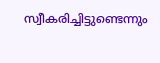സ്വീകരിച്ചിട്ടുണ്ടെന്നും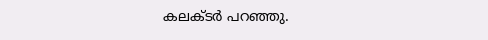കലക്ടര്‍ പറഞ്ഞു.